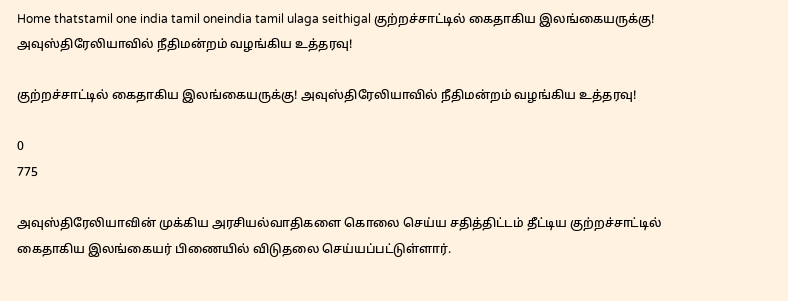Home thatstamil one india tamil oneindia tamil ulaga seithigal குற்றச்சாட்டில் கைதாகிய இலங்கையருக்கு! அவுஸ்திரேலியாவில் நீதிமன்றம் வழங்கிய உத்தரவு!

குற்றச்சாட்டில் கைதாகிய இலங்கையருக்கு! அவுஸ்திரேலியாவில் நீதிமன்றம் வழங்கிய உத்தரவு!

0
775

அவுஸ்திரேலியாவின் முக்கிய அரசியல்வாதிகளை கொலை செய்ய சதித்திட்டம் தீட்டிய குற்றச்சாட்டில் கைதாகிய இலங்கையர் பிணையில் விடுதலை செய்யப்பட்டுள்ளார்.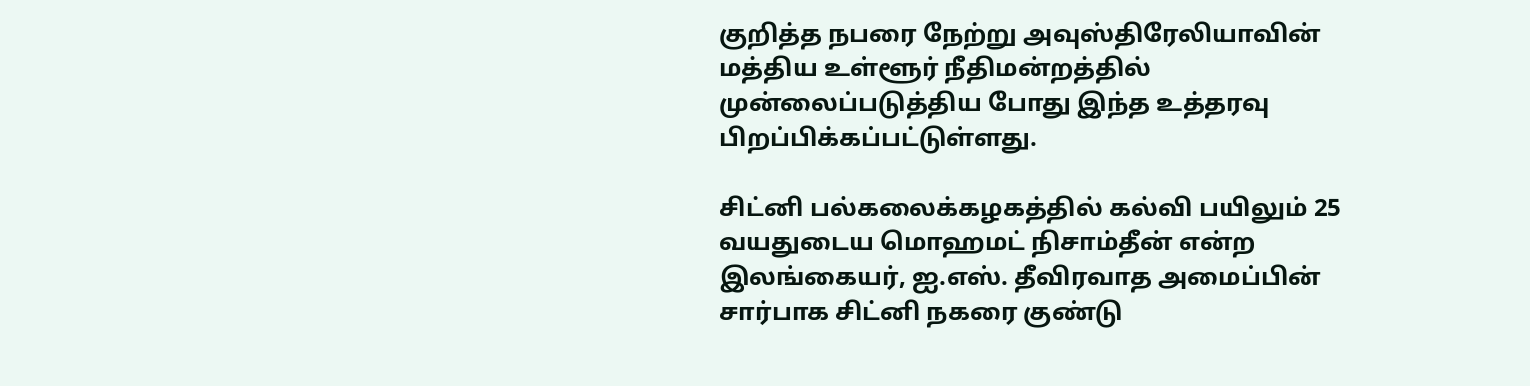குறித்த நபரை நேற்று அவுஸ்திரேலியாவின் மத்திய உள்ளூர் நீதிமன்றத்தில் முன்லைப்படுத்திய போது இந்த உத்தரவு பிறப்பிக்கப்பட்டுள்ளது.

சிட்னி பல்கலைக்கழகத்தில் கல்வி பயிலும் 25 வயதுடைய மொஹமட் நிசாம்தீன் என்ற இலங்கையர், ஐ.எஸ். தீவிரவாத அமைப்பின் சார்பாக சிட்னி நகரை குண்டு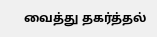வைத்து தகர்த்தல்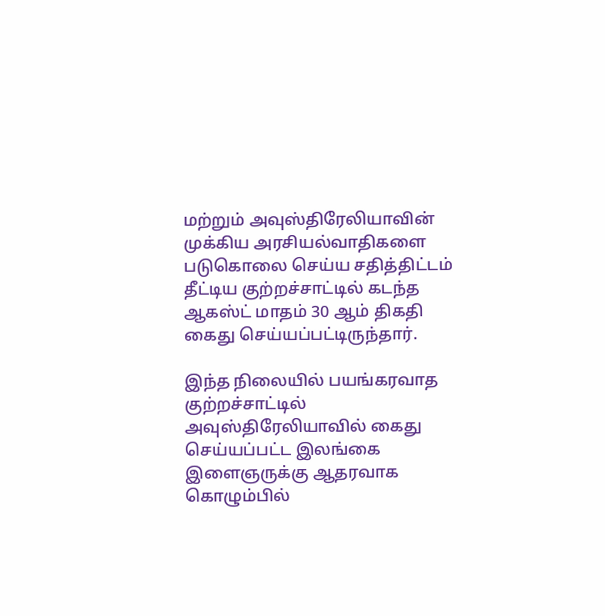மற்றும் அவுஸ்திரேலியாவின் முக்கிய அரசியல்வாதிகளை படுகொலை செய்ய சதித்திட்டம் தீட்டிய குற்றச்சாட்டில் கடந்த ஆகஸ்ட் மாதம் 30 ஆம் திகதி கைது செய்யப்பட்டிருந்தார்.

இந்த நிலையில் பயங்கரவாத குற்றச்சாட்டில் அவுஸ்திரேலியாவில் கைது செய்யப்பட்ட இலங்கை இளைஞருக்கு ஆதரவாக கொழும்பில்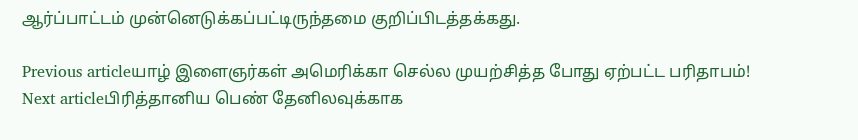ஆர்ப்பாட்டம் முன்னெடுக்கப்பட்டிருந்தமை குறிப்பிடத்தக்கது.

Previous articleயாழ் இளைஞர்கள் அமெரிக்கா செல்ல முயற்சித்த போது ஏற்பட்ட பரிதாபம்!
Next articleபிரித்தானிய பெண் தேனிலவுக்காக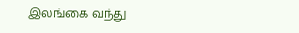இலங்கை வந்து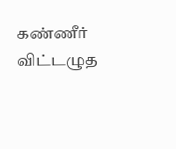கண்ணீர் விட்டழுத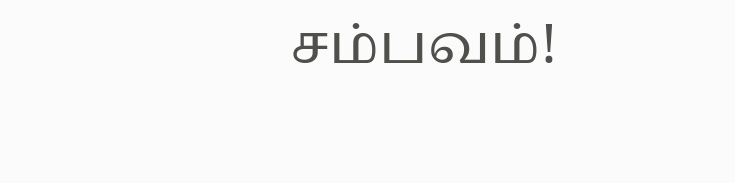சம்பவம்!